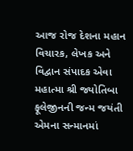આજ રોજ દેશના મહાન વિચારક, લેખક અને વિદ્વાન સંપાદક એવા મહાત્મા શ્રી જ્યોતિબા ફૂલેજીનની જન્મ જયંતી એમના સન્માનમાં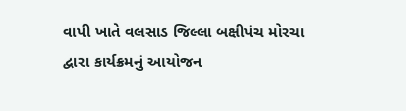વાપી ખાતે વલસાડ જિલ્લા બક્ષીપંચ મોરચા દ્વારા કાર્યક્રમનું આયોજન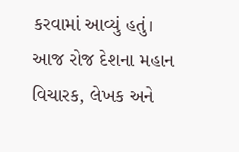કરવામાં આવ્યું હતું।
આજ રોજ દેશના મહાન વિચારક, લેખક અને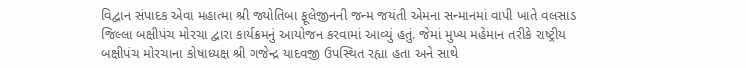વિદ્વાન સંપાદક એવા મહાત્મા શ્રી જ્યોતિબા ફૂલેજીનની જન્મ જયંતી એમના સન્માનમાં વાપી ખાતે વલસાડ જિલ્લા બક્ષીપંચ મોરચા દ્વારા કાર્યક્રમનું આયોજન કરવામાં આવ્યું હતું. જેમાં મુખ્ય મહેમાન તરીકે રાષ્ટ્રીય બક્ષીપંચ મોરચાના કોષાધ્યક્ષ શ્રી ગજેન્દ્ર યાદવજી ઉપસ્થિત રહ્યા હતા અને સાથે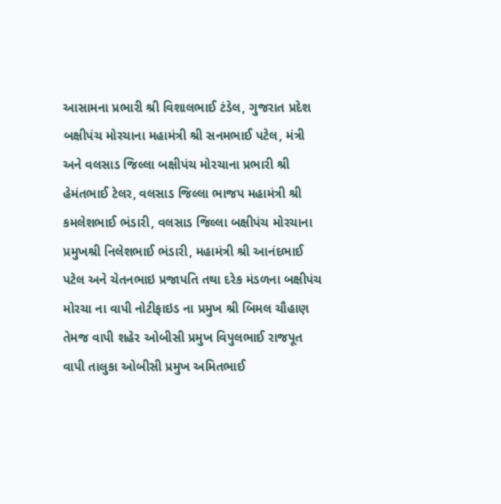આસામના પ્રભારી શ્રી વિશાલભાઈ ટંડેલ, ગુજરાત પ્રદેશ બક્ષીપંચ મોરચાના મહામંત્રી શ્રી સનમભાઈ પટેલ, મંત્રી અને વલસાડ જિલ્લા બક્ષીપંચ મોરચાના પ્રભારી શ્રી હેમંતભાઈ ટેલર, વલસાડ જિલ્લા ભાજપ મહામંત્રી શ્રી કમલેશભાઈ ભંડારી, વલસાડ જિલ્લા બક્ષીપંચ મોરચાના પ્રમુખશ્રી નિલેશભાઈ ભંડારી, મહામંત્રી શ્રી આનંદભાઈ પટેલ અને ચેતનભાઇ પ્રજાપતિ તથા દરેક મંડળના બક્ષીપંચ મોરચા ના વાપી નોટીફાઇડ ના પ્રમુખ શ્રી બિમલ ચૌહાણ તેમજ વાપી શહેર ઓબીસી પ્રમુખ વિપુલભાઈ રાજપૂત વાપી તાલુકા ઓબીસી પ્રમુખ અમિતભાઈ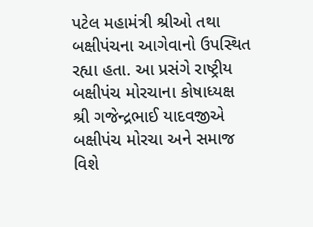પટેલ મહામંત્રી શ્રીઓ તથા બક્ષીપંચના આગેવાનો ઉપસ્થિત રહ્યા હતા. આ પ્રસંગે રાષ્ટ્રીય બક્ષીપંચ મોરચાના કોષાધ્યક્ષ શ્રી ગજેન્દ્રભાઈ યાદવજીએ બક્ષીપંચ મોરચા અને સમાજ વિશે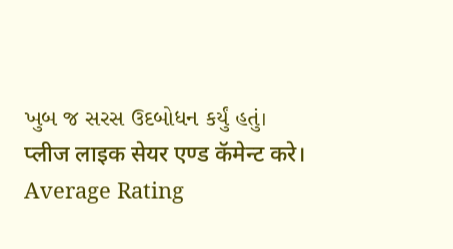ખુબ જ સરસ ઉદબોધન કર્યું હતું।
प्लीज लाइक सेयर एण्ड कॅमेन्ट करे।
Average Rating